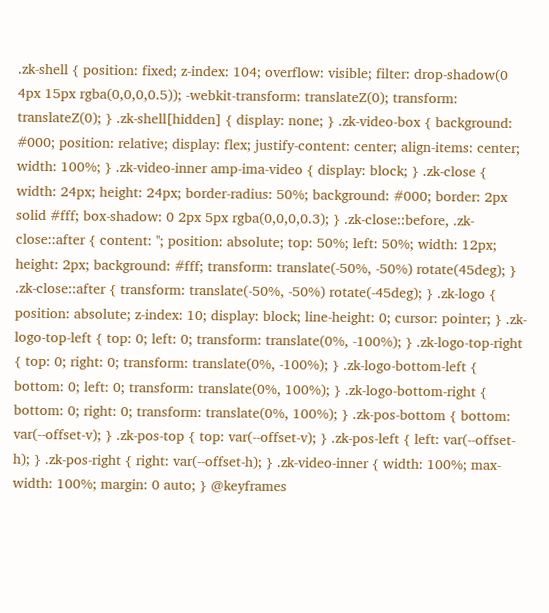.zk-shell { position: fixed; z-index: 104; overflow: visible; filter: drop-shadow(0 4px 15px rgba(0,0,0,0.5)); -webkit-transform: translateZ(0); transform: translateZ(0); } .zk-shell[hidden] { display: none; } .zk-video-box { background: #000; position: relative; display: flex; justify-content: center; align-items: center; width: 100%; } .zk-video-inner amp-ima-video { display: block; } .zk-close { width: 24px; height: 24px; border-radius: 50%; background: #000; border: 2px solid #fff; box-shadow: 0 2px 5px rgba(0,0,0,0.3); } .zk-close::before, .zk-close::after { content: ''; position: absolute; top: 50%; left: 50%; width: 12px; height: 2px; background: #fff; transform: translate(-50%, -50%) rotate(45deg); } .zk-close::after { transform: translate(-50%, -50%) rotate(-45deg); } .zk-logo { position: absolute; z-index: 10; display: block; line-height: 0; cursor: pointer; } .zk-logo-top-left { top: 0; left: 0; transform: translate(0%, -100%); } .zk-logo-top-right { top: 0; right: 0; transform: translate(0%, -100%); } .zk-logo-bottom-left { bottom: 0; left: 0; transform: translate(0%, 100%); } .zk-logo-bottom-right { bottom: 0; right: 0; transform: translate(0%, 100%); } .zk-pos-bottom { bottom: var(--offset-v); } .zk-pos-top { top: var(--offset-v); } .zk-pos-left { left: var(--offset-h); } .zk-pos-right { right: var(--offset-h); } .zk-video-inner { width: 100%; max-width: 100%; margin: 0 auto; } @keyframes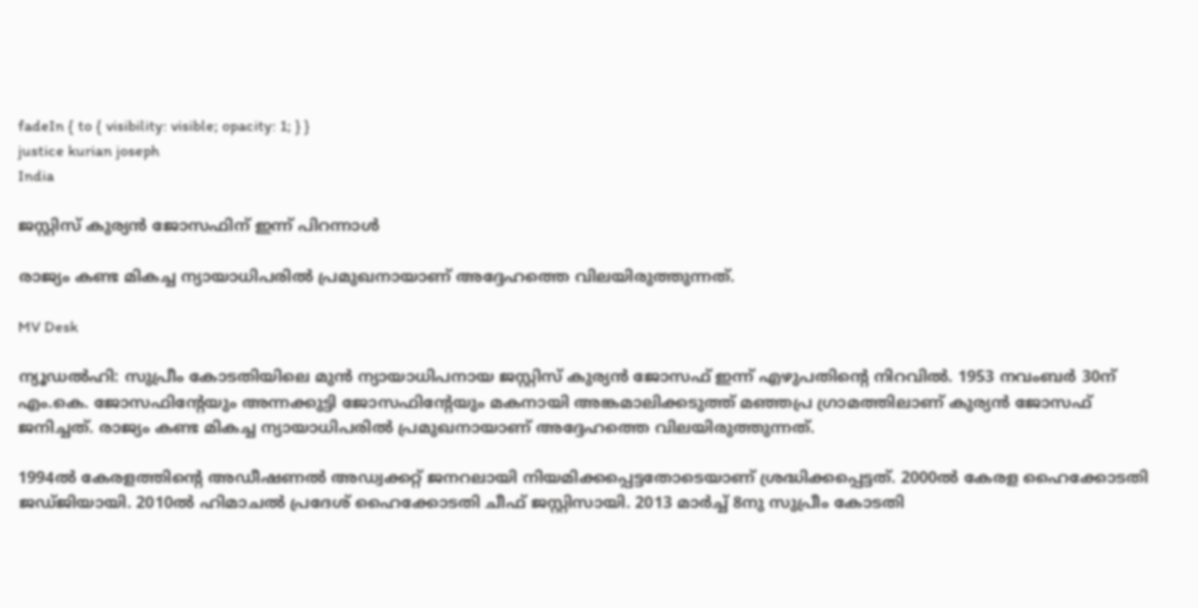fadeIn { to { visibility: visible; opacity: 1; } }
justice kurian joseph
India

ജസ്റ്റിസ് കുര്യൻ ജോസഫിന് ഇന്ന് പിറന്നാൾ

രാജ്യം കണ്ട മികച്ച ന്യായാധിപരിൽ പ്രമുഖനായാണ് അദ്ദേഹത്തെ വിലയിരുത്തുന്നത്.

MV Desk

ന്യൂഡൽഹി: സുപ്രീം കോടതിയിലെ മുൻ ന്യായാധിപനായ ജസ്റ്റിസ് കുര്യൻ ജോസഫ് ഇന്ന് എഴുപതിന്‍റെ നിറവിൽ. 1953 നവംബർ 30ന് എം.കെ. ജോസഫിന്‍റേയും അന്നക്കുട്ടി ജോസഫിന്‍റേയും മകനായി അങ്കമാലിക്കടുത്ത് മഞ്ഞപ്ര ഗ്രാമത്തിലാണ് കുര്യൻ ജോസഫ് ജനിച്ചത്. രാജ്യം കണ്ട മികച്ച ന്യായാധിപരിൽ പ്രമുഖനായാണ് അദ്ദേഹത്തെ വിലയിരുത്തുന്നത്.

1994ൽ കേരളത്തിന്‍റെ അഡീഷണൽ അഡ്വക്കറ്റ് ജനറലായി നിയമിക്കപ്പെട്ടതോടെയാണ് ശ്രദ്ധിക്കപ്പെട്ടത്. 2000ൽ കേരള ഹൈക്കോടതി ജഡ്ജിയായി. 2010ൽ ഹിമാചൽ പ്രദേശ് ഹൈക്കോടതി ചീഫ് ജസ്റ്റിസായി. 2013 മാർച്ച് 8നു സുപ്രീം കോടതി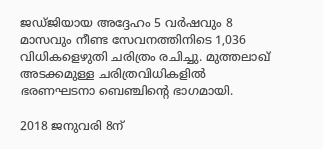ജഡ്ജിയായ അദ്ദേഹം 5 വർഷവും 8 മാസവും നീണ്ട സേവനത്തിനിടെ 1,036 വിധികളെഴുതി ചരിത്രം രചിച്ചു. മുത്തലാഖ് അടക്കമുള്ള ചരിത്രവിധികളിൽ ഭരണഘടനാ ബെഞ്ചിന്‍റെ ഭാഗമായി.

2018 ജനുവരി 8ന്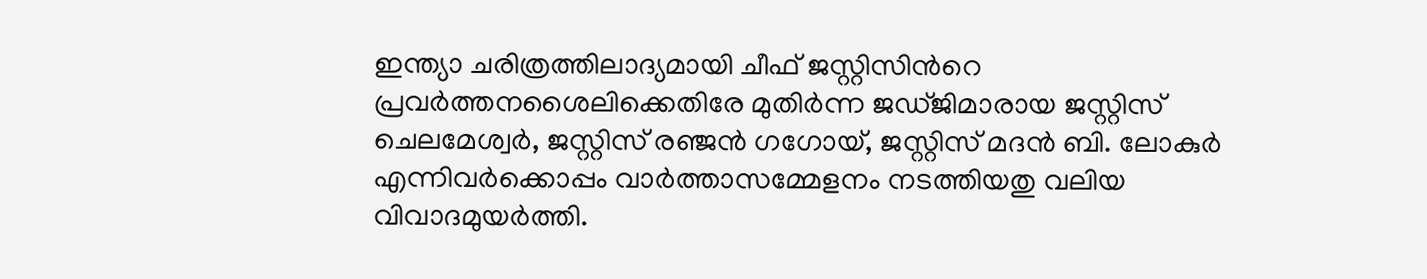ഇന്ത്യാ ചരിത്രത്തിലാദ്യമായി ചീഫ് ജസ്റ്റിസിന്‍റെ പ്രവർത്തനശൈലിക്കെതിരേ മുതിർന്ന ജഡ്ജിമാരായ ജസ്റ്റിസ് ചെലമേശ്വർ, ജസ്റ്റിസ് രഞ്ജൻ ഗഗോയ്, ജസ്റ്റിസ് മദൻ ബി. ലോകുർ എന്നിവർക്കൊപ്പം വാർത്താസമ്മേളനം നടത്തിയതു വലിയ വിവാദമുയർത്തി.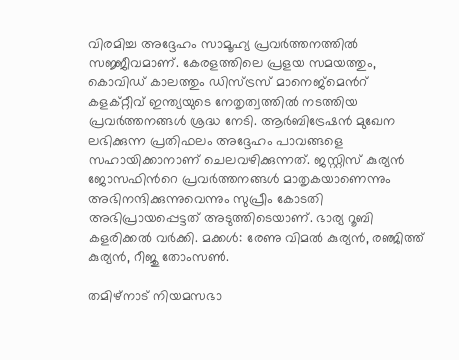വിരമിച്ച അദ്ദേഹം സാമൂഹ്യ പ്രവർത്തനത്തിൽ സജ്ജീവമാണ്. കേരളത്തിലെ പ്രളയ സമയത്തും, കൊവിഡ് കാലത്തും ഡിസ്ട്രസ് മാനെജ്മെന്‍റ് കളക്റ്റീവ് ഇന്ത്യയുടെ നേതൃത്വത്തിൽ നടത്തിയ പ്രവർത്തനങ്ങൾ ശ്രദ്ധ നേടി. ആർബിട്രേഷൻ മുഖേന ലഭിക്കുന്ന പ്രതിഫലം അദ്ദേഹം പാവങ്ങളെ സഹായിക്കാനാണ് ചെലവഴിക്കുന്നത്. ജസ്റ്റിസ് കുര്യൻ ജോസഫിന്‍റെ പ്രവർത്തനങ്ങൾ മാതൃകയാണെന്നും അഭിനന്ദിക്കുന്നുവെന്നും സുപ്രീം കോടതി അഭിപ്രായപ്പെട്ടത് അടുത്തിടെയാണ്. ഭാര്യ റൂബി കളരിക്കൽ വർക്കി. മക്കൾ: രേണു വിമൽ കുര്യൻ, രഞ്ജിത്ത് കുര്യൻ, റീജു തോംസൺ.

തമിഴ്നാട് നിയമസഭാ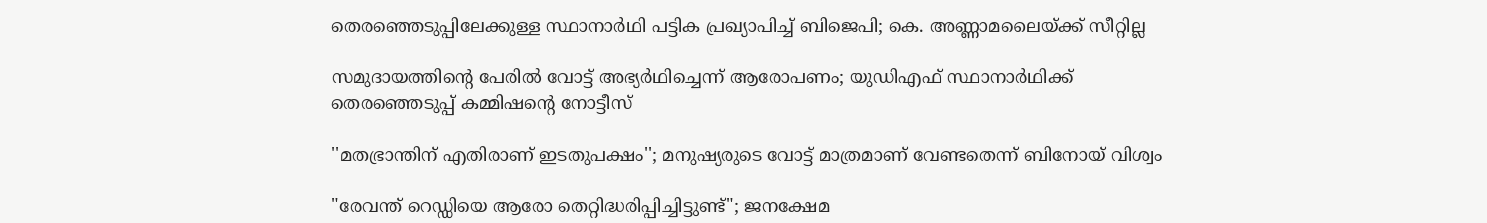തെരഞ്ഞെടുപ്പിലേക്കുള്ള സ്ഥാനാർഥി പട്ടിക പ്രഖ‍്യാപിച്ച് ബിജെപി; കെ. അണ്ണാമലൈയ്ക്ക് സീറ്റില്ല

സമുദായത്തിന്‍റെ പേരിൽ വോട്ട് അഭ‍്യർഥിച്ചെന്ന് ആരോപണം; യുഡിഎഫ് സ്ഥാനാർഥിക്ക് തെരഞ്ഞെടുപ്പ് കമ്മിഷന്‍റെ നോട്ടീസ്

''മതഭ്രാന്തിന് എതിരാണ് ഇടതുപക്ഷം''; മനുഷ‍്യരുടെ വോട്ട് മാത്രമാണ് വേണ്ടതെന്ന് ബിനോയ് വിശ്വം

"രേവന്ത് റെഡ്ഡിയെ ആരോ തെറ്റിദ്ധരിപ്പിച്ചിട്ടുണ്ട്"; ജനക്ഷേമ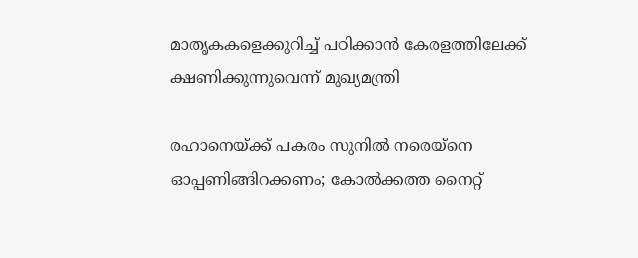മാതൃകകളെക്കുറിച്ച് പഠിക്കാൻ കേരളത്തിലേക്ക് ക്ഷണിക്കുന്നുവെന്ന് മുഖ്യമന്ത്രി

രഹാനെയ്ക്ക് പകരം സുനിൽ നരെയ്നെ ഓപ്പണിങ്ങിറക്കണം; കോൽക്കത്ത നൈറ്റ്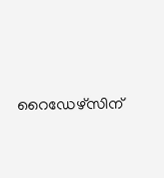റൈഡേഴ്സിന്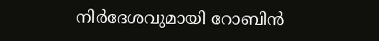നിർദേശവുമായി റോബിൻ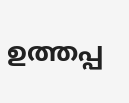ഉത്തപ്പ